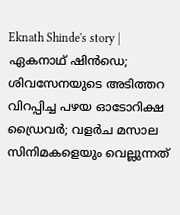Eknath Shinde's story | ഏകനാഥ് ഷിന്‍ഡെ; ശിവസേനയുടെ അടിത്തറ വിറപ്പിച്ച പഴയ ഓടോറിക്ഷ ഡ്രൈവർ; വളർച മസാല സിനിമകളെയും വെല്ലുന്നത്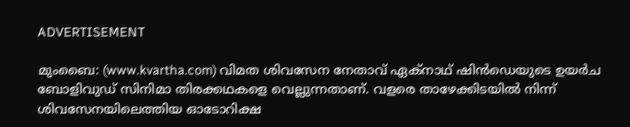ADVERTISEMENT

മുംബൈ: (www.kvartha.com) വിമത ശിവസേന നേതാവ് ഏക്നാഥ് ഷിന്‍ഡെയുടെ ഉയര്‍ച ബോളിവുഡ് സിനിമാ തിരക്കഥകളെ വെല്ലുന്നതാണ്. വളരെ താഴേക്കിടയില്‍ നിന്ന് ശിവസേനയിലെത്തിയ ഓടോറിക്ഷ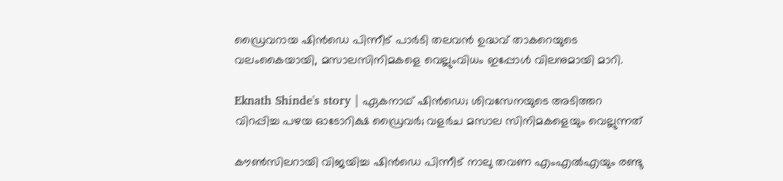ഡ്രൈവറായ ഷിന്‍ഡെ പിന്നീട് പാര്‍ടി തലവന്‍ ഉദ്ധവ് താകറെയുടെ വലംകൈയായി, മസാലസിനിമകളെ വെല്ലുംവിധം ഇപ്പോള്‍ വിലനുമായി മാറി.

Eknath Shinde's story | ഏകനാഥ് ഷിന്‍ഡെ; ശിവസേനയുടെ അടിത്തറ വിറപ്പിച്ച പഴയ ഓടോറിക്ഷ ഡ്രൈവർ; വളർച മസാല സിനിമകളെയും വെല്ലുന്നത്

കൗണ്‍സിലറായി വിജയിച്ച ഷിന്‍ഡെ പിന്നീട് നാലു തവണ എംഎല്‍എയും രണ്ടു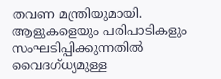തവണ മന്ത്രിയുമായി. ആളുകളെയും പരിപാടികളും സംഘടിപ്പിക്കുന്നതില്‍ വൈദഗ്ധ്യമുള്ള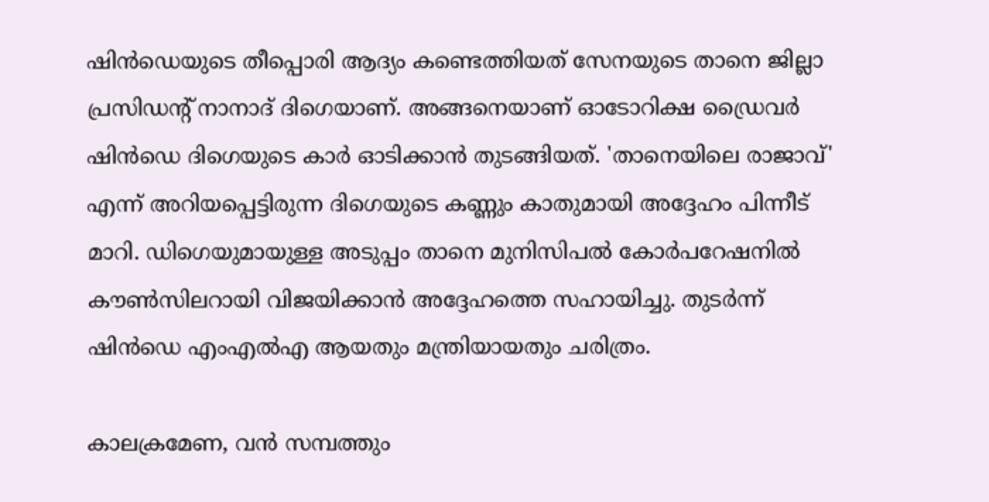ഷിന്‍ഡെയുടെ തീപ്പൊരി ആദ്യം കണ്ടെത്തിയത് സേനയുടെ താനെ ജില്ലാ പ്രസിഡന്റ് നാനാദ് ദിഗെയാണ്. അങ്ങനെയാണ് ഓടോറിക്ഷ ഡ്രൈവര്‍ ഷിന്‍ഡെ ദിഗെയുടെ കാര്‍ ഓടിക്കാന്‍ തുടങ്ങിയത്. 'താനെയിലെ രാജാവ്' എന്ന് അറിയപ്പെട്ടിരുന്ന ദിഗെയുടെ കണ്ണും കാതുമായി അദ്ദേഹം പിന്നീട് മാറി. ഡിഗെയുമായുള്ള അടുപ്പം താനെ മുനിസിപല്‍ കോര്‍പറേഷനില്‍ കൗണ്‍സിലറായി വിജയിക്കാന്‍ അദ്ദേഹത്തെ സഹായിച്ചു. തുടര്‍ന്ന് ഷിന്‍ഡെ എംഎല്‍എ ആയതും മന്ത്രിയായതും ചരിത്രം.

കാലക്രമേണ, വന്‍ സമ്പത്തും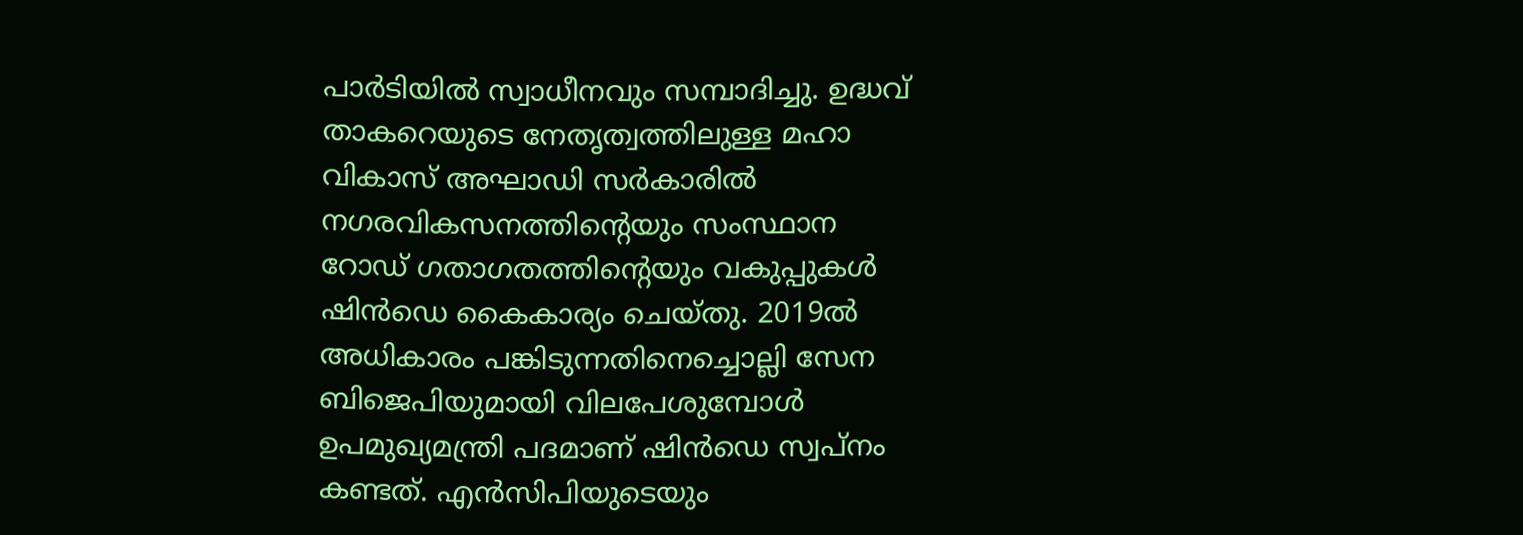പാര്‍ടിയില്‍ സ്വാധീനവും സമ്പാദിച്ചു. ഉദ്ധവ് താകറെയുടെ നേതൃത്വത്തിലുള്ള മഹാ വികാസ് അഘാഡി സര്‍കാരില്‍ നഗരവികസനത്തിന്റെയും സംസ്ഥാന റോഡ് ഗതാഗതത്തിന്റെയും വകുപ്പുകള്‍ ഷിന്‍ഡെ കൈകാര്യം ചെയ്തു. 2019ല്‍ അധികാരം പങ്കിടുന്നതിനെച്ചൊല്ലി സേന ബിജെപിയുമായി വിലപേശുമ്പോള്‍ ഉപമുഖ്യമന്ത്രി പദമാണ് ഷിന്‍ഡെ സ്വപ്നം കണ്ടത്. എന്‍സിപിയുടെയും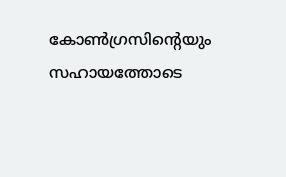കോണ്‍ഗ്രസിന്റെയും സഹായത്തോടെ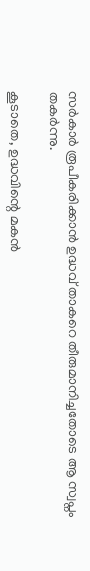സര്‍കാര്‍ രൂപീകരിക്കാന്‍ ഉദ്ധവ് താകറെ തീരുമാനിച്ചതോടെ ആ സ്വപ്നം തകര്‍ന്നു.

കൂടാതെ, ഉദ്ധവിന്റെ മകന്‍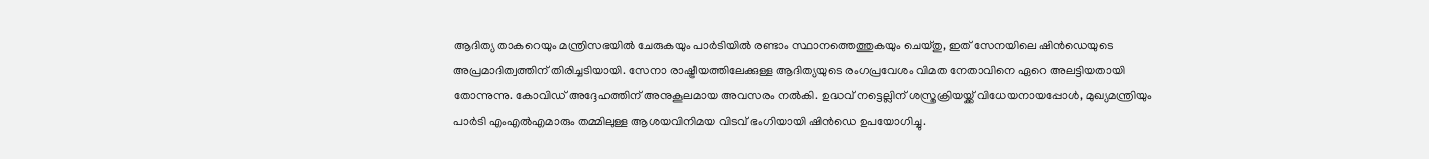ആദിത്യ താകറെയും മന്ത്രിസഭയില്‍ ചേരുകയും പാര്‍ടിയില്‍ രണ്ടാം സ്ഥാനത്തെത്തുകയും ചെയ്തു, ഇത് സേനയിലെ ഷിന്‍ഡെയുടെ അപ്രമാദിത്വത്തിന് തിരിച്ചടിയായി. സേനാ രാഷ്ട്രീയത്തിലേക്കുള്ള ആദിത്യയുടെ രംഗപ്രവേശം വിമത നേതാവിനെ ഏറെ അലട്ടിയതായി തോന്നുന്നു. കോവിഡ് അദ്ദേഹത്തിന് അനുകൂലമായ അവസരം നല്‍കി. ഉദ്ധവ് നട്ടെല്ലിന് ശസ്ത്രക്രിയയ്ക്ക് വിധേയനായപ്പോള്‍, മുഖ്യമന്ത്രിയും പാര്‍ടി എംഎല്‍എമാരും തമ്മിലുള്ള ആശയവിനിമയ വിടവ് ഭംഗിയായി ഷിന്‍ഡെ ഉപയോഗിച്ചു.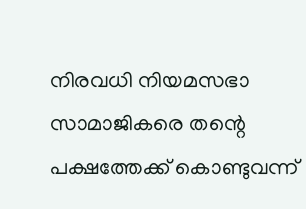നിരവധി നിയമസഭാ സാമാജികരെ തന്റെ പക്ഷത്തേക്ക് കൊണ്ടുവന്ന്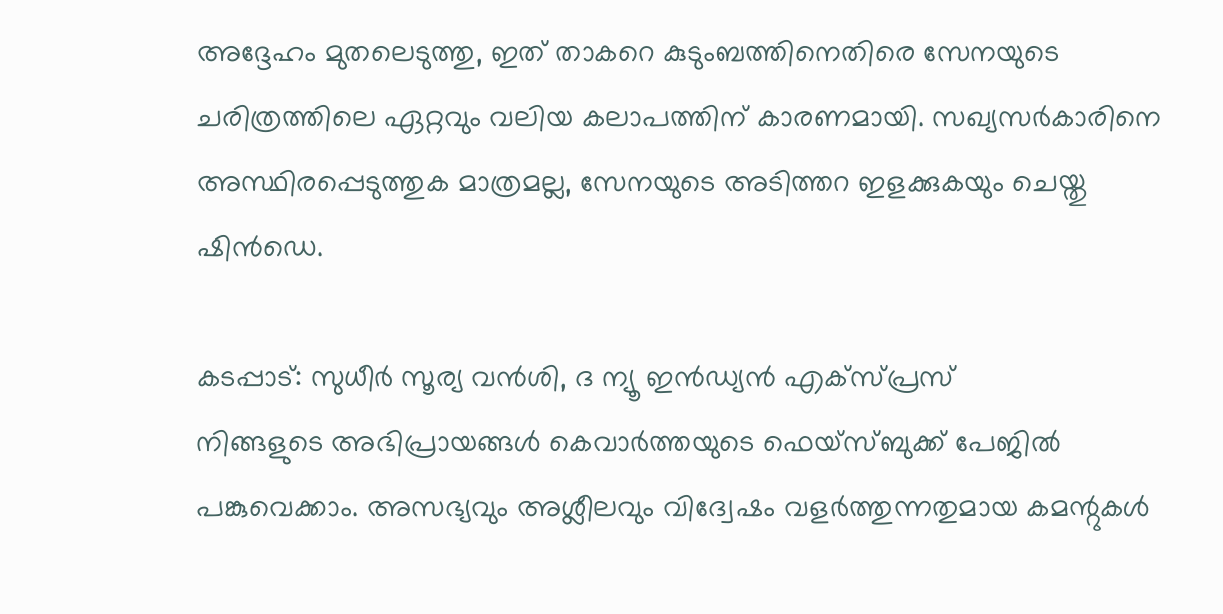അദ്ദേഹം മുതലെടുത്തു, ഇത് താകറെ കുടുംബത്തിനെതിരെ സേനയുടെ ചരിത്രത്തിലെ ഏറ്റവും വലിയ കലാപത്തിന് കാരണമായി. സഖ്യസര്‍കാരിനെ അസ്ഥിരപ്പെടുത്തുക മാത്രമല്ല, സേനയുടെ അടിത്തറ ഇളക്കുകയും ചെയ്തു ഷിന്‍ഡെ.

കടപ്പാട്: സുധീര്‍ സൂര്യ വന്‍ശി, ദ ന്യൂ ഇന്‍ഡ്യന്‍ എക്‌സ്പ്രസ്
നിങ്ങളുടെ അഭിപ്രായങ്ങൾ കെവാർത്തയുടെ ഫെയ്‌സ്‌ബുക്ക് പേജിൽ പങ്കുവെക്കാം. അസഭ്യവും അശ്ലീലവും വിദ്വേഷം വളർത്തുന്നതുമായ കമന്റുകൾ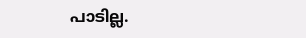പാടില്ല.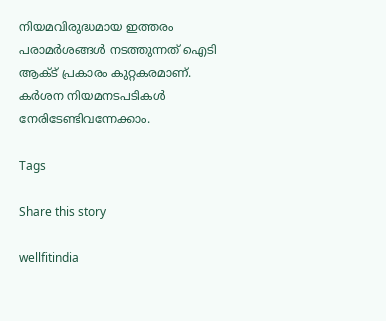നിയമവിരുദ്ധമായ ഇത്തരം പരാമർശങ്ങൾ നടത്തുന്നത് ഐടി ആക്ട് പ്രകാരം കുറ്റകരമാണ്. കർശന നിയമനടപടികൾ നേരിടേണ്ടിവന്നേക്കാം.

Tags

Share this story

wellfitindia